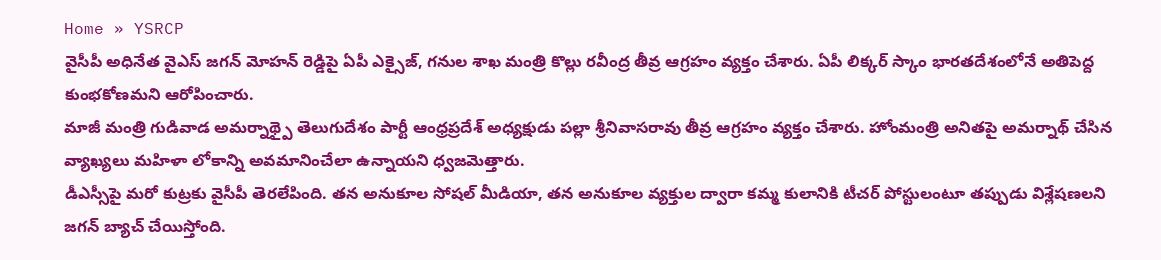Home » YSRCP
వైసీపీ అధినేత వైఎస్ జగన్ మోహన్ రెడ్డిపై ఏపీ ఎక్సైజ్, గనుల శాఖ మంత్రి కొల్లు రవీంద్ర తీవ్ర ఆగ్రహం వ్యక్తం చేశారు. ఏపీ లిక్కర్ స్కాం భారతదేశంలోనే అతిపెద్ద కుంభకోణమని ఆరోపించారు.
మాజీ మంత్రి గుడివాడ అమర్నాథ్పై తెలుగుదేశం పార్టీ ఆంధ్రప్రదేశ్ అధ్యక్షుడు పల్లా శ్రీనివాసరావు తీవ్ర ఆగ్రహం వ్యక్తం చేశారు. హోంమంత్రి అనితపై అమర్నాథ్ చేసిన వ్యాఖ్యలు మహిళా లోకాన్ని అవమానించేలా ఉన్నాయని ధ్వజమెత్తారు.
డీఎస్సీపై మరో కుట్రకు వైసీపీ తెరలేపింది. తన అనుకూల సోషల్ మీడియా, తన అనుకూల వ్యక్తుల ద్వారా కమ్మ కులానికి టీచర్ పోస్టులంటూ తప్పుడు విశ్లేషణలని జగన్ బ్యాచ్ చేయిస్తోంది.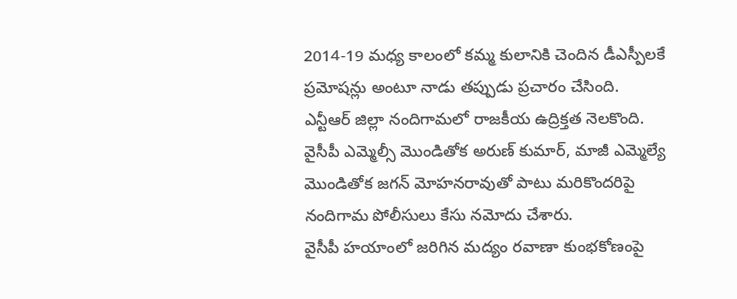2014-19 మధ్య కాలంలో కమ్మ కులానికి చెందిన డీఎస్పీలకే ప్రమోషన్లు అంటూ నాడు తప్పుడు ప్రచారం చేసింది.
ఎన్టీఆర్ జిల్లా నందిగామలో రాజకీయ ఉద్రిక్తత నెలకొంది. వైసీపీ ఎమ్మెల్సీ మొండితోక అరుణ్ కుమార్, మాజీ ఎమ్మెల్యే మొండితోక జగన్ మోహనరావుతో పాటు మరికొందరిపై నందిగామ పోలీసులు కేసు నమోదు చేశారు.
వైసీపీ హయాంలో జరిగిన మద్యం రవాణా కుంభకోణంపై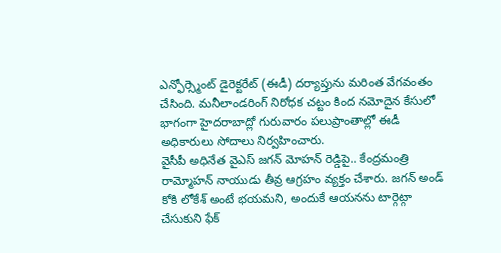ఎన్ఫోర్స్మెంట్ డైరెక్టరేట్ (ఈడీ) దర్యాప్తును మరింత వేగవంతం చేసింది. మనీలాండరింగ్ నిరోధక చట్టం కింద నమోదైన కేసులో భాగంగా హైదరాబాద్లో గురువారం పలుప్రాంతాల్లో ఈడీ అధికారులు సోదాలు నిర్వహించారు.
వైసీపీ అధినేత వైఎస్ జగన్ మోహన్ రెడ్డిపై.. కేంద్రమంత్రి రామ్మోహన్ నాయుడు తీవ్ర ఆగ్రహం వ్యక్తం చేశారు. జగన్ అండ్ కోకి లోకేశ్ అంటే భయమని, అందుకే ఆయనను టార్గెట్గా చేసుకుని ఫేక్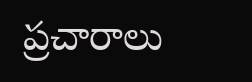ప్రచారాలు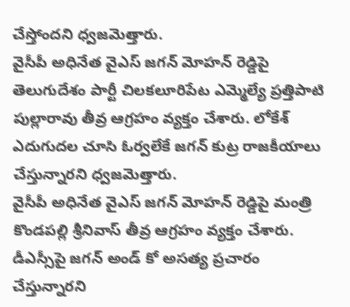చేస్తోందని ధ్వజమెత్తారు.
వైసీపీ అధినేత వైఎస్ జగన్ మోహన్ రెడ్డిపై తెలుగుదేశం పార్టీ చిలకలూరిపేట ఎమ్మెల్యే ప్రత్తిపాటి పుల్లారావు తీవ్ర ఆగ్రహం వ్యక్తం చేశారు. లోకేశ్ ఎదుగుదల చూసి ఓర్వలేకే జగన్ కుట్ర రాజకీయాలు చేస్తున్నారని ధ్వజమెత్తారు.
వైసీపీ అధినేత వైఎస్ జగన్ మోహన్ రెడ్డిపై మంత్రి కొండపల్లి శ్రీనివాస్ తీవ్ర ఆగ్రహం వ్యక్తం చేశారు. డీఎస్సీపై జగన్ అండ్ కో అసత్య ప్రచారం చేస్తున్నారని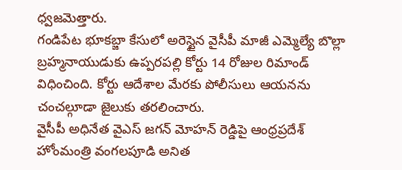ధ్వజమెత్తారు.
గండిపేట భూకబ్జా కేసులో అరెస్టైన వైసీపీ మాజీ ఎమ్మెల్యే బొల్లా బ్రహ్మనాయుడుకు ఉప్పరపల్లి కోర్టు 14 రోజుల రిమాండ్ విధించింది. కోర్టు ఆదేశాల మేరకు పోలీసులు ఆయనను చంచల్గూడా జైలుకు తరలించారు.
వైసీపీ అధినేత వైఎస్ జగన్ మోహన్ రెడ్డిపై ఆంధ్రప్రదేశ్ హోంమంత్రి వంగలపూడి అనిత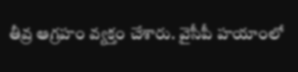తీవ్ర ఆగ్రహం వ్యక్తం చేశారు. వైసీపీ హయాంలో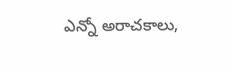ఎన్నో అరాచకాలు,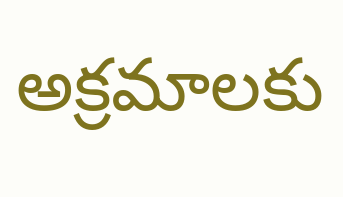అక్రమాలకు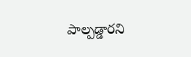పాల్పడ్డారని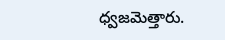ధ్వజమెత్తారు.